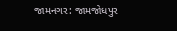જામનગર: જામજોધપુર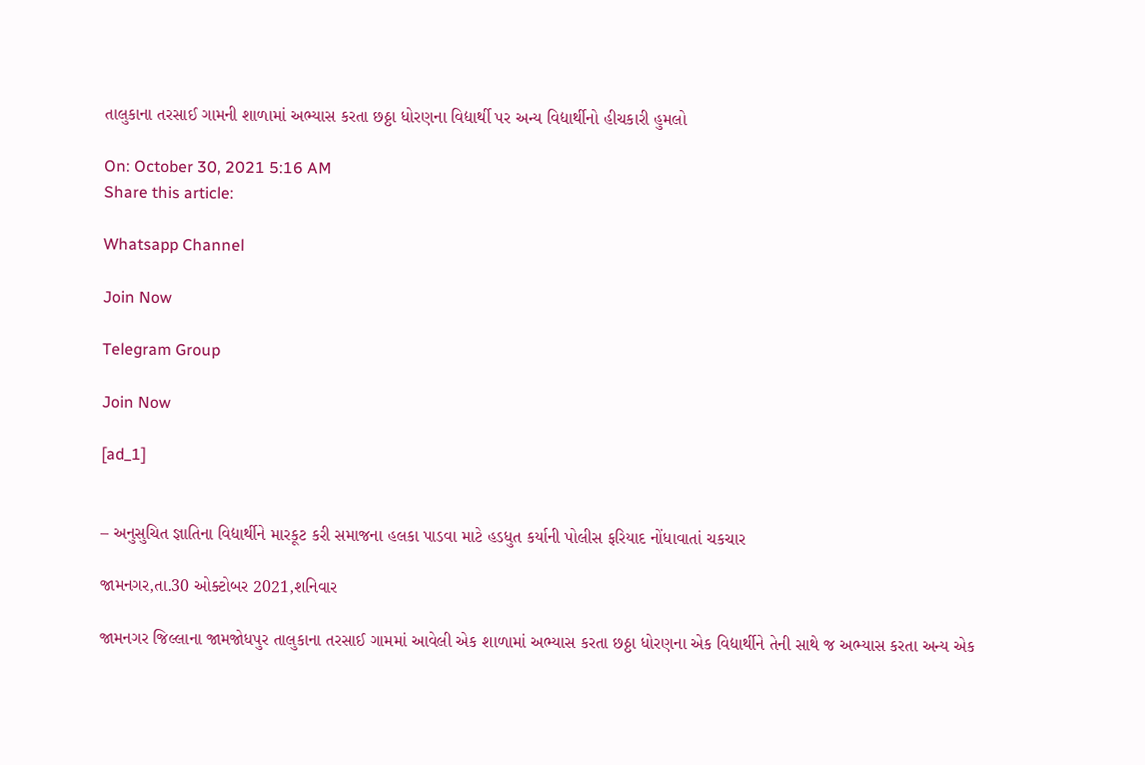તાલુકાના તરસાઈ ગામની શાળામાં અભ્યાસ કરતા છઠ્ઠા ધોરણના વિદ્યાર્થી પર અન્ય વિદ્યાર્થીનો હીચકારી હુમલો

On: October 30, 2021 5:16 AM
Share this article:

Whatsapp Channel

Join Now

Telegram Group

Join Now

[ad_1]


– અનુસુચિત જ્ઞાતિના વિદ્યાર્થીને મારકૂટ કરી સમાજના હલકા પાડવા માટે હડધુત કર્યાની પોલીસ ફરિયાદ નોંધાવાતાં ચકચાર

જામનગર,તા.30 ઓક્ટોબર 2021,શનિવાર

જામનગર જિલ્લાના જામજોધપુર તાલુકાના તરસાઈ ગામમાં આવેલી એક શાળામાં અભ્યાસ કરતા છઠ્ઠા ધોરણના એક વિદ્યાર્થીને તેની સાથે જ અભ્યાસ કરતા અન્ય એક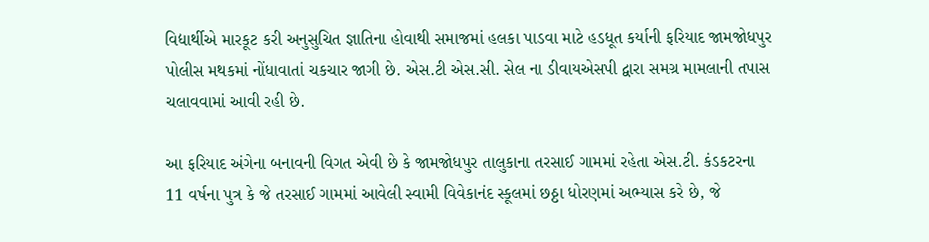વિદ્યાર્થીએ મારકૂટ કરી અનુસુચિત જ્ઞાતિના હોવાથી સમાજમાં હલકા પાડવા માટે હડધૂત કર્યાની ફરિયાદ જામજોધપુર પોલીસ મથકમાં નોંધાવાતાં ચકચાર જાગી છે. એસ.ટી એસ.સી. સેલ ના ડીવાયએસપી દ્વારા સમગ્ર મામલાની તપાસ ચલાવવામાં આવી રહી છે.

આ ફરિયાદ અંગેના બનાવની વિગત એવી છે કે જામજોધપુર તાલુકાના તરસાઈ ગામમાં રહેતા એસ.ટી. કંડકટરના 11 વર્ષના પુત્ર કે જે તરસાઈ ગામમાં આવેલી સ્વામી વિવેકાનંદ સ્કૂલમાં છઠ્ઠા ધોરણમાં અભ્યાસ કરે છે, જે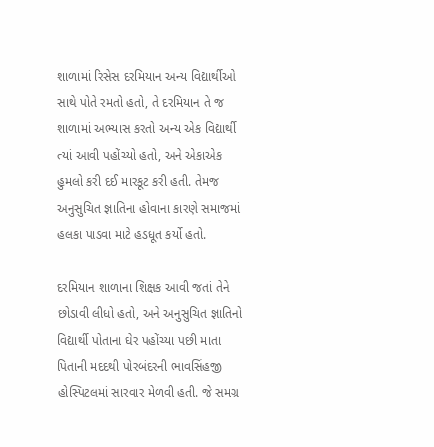શાળામાં રિસેસ દરમિયાન અન્ય વિદ્યાર્થીઓ સાથે પોતે રમતો હતો, તે દરમિયાન તે જ શાળામાં અભ્યાસ કરતો અન્ય એક વિદ્યાર્થી ત્યાં આવી પહોંચ્યો હતો, અને એકાએક હુમલો કરી દઈ મારકૂટ કરી હતી. તેમજ અનુસુચિત જ્ઞાતિના હોવાના કારણે સમાજમાં હલકા પાડવા માટે હડધૂત કર્યો હતો.

દરમિયાન શાળાના શિક્ષક આવી જતાં તેને છોડાવી લીધો હતો, અને અનુસુચિત જ્ઞાતિનો વિદ્યાર્થી પોતાના ઘેર પહોંચ્યા પછી માતા પિતાની મદદથી પોરબંદરની ભાવસિંહજી હોસ્પિટલમાં સારવાર મેળવી હતી. જે સમગ્ર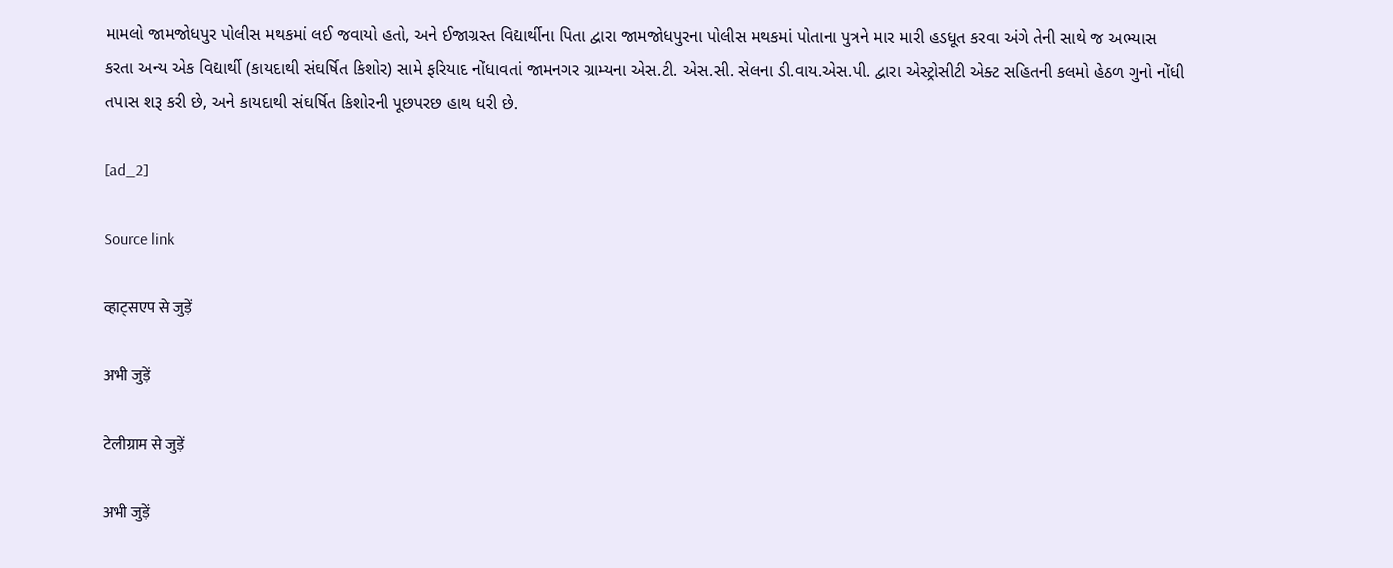મામલો જામજોધપુર પોલીસ મથકમાં લઈ જવાયો હતો, અને ઈજાગ્રસ્ત વિદ્યાર્થીના પિતા દ્વારા જામજોધપુરના પોલીસ મથકમાં પોતાના પુત્રને માર મારી હડધૂત કરવા અંગે તેની સાથે જ અભ્યાસ કરતા અન્ય એક વિદ્યાર્થી (કાયદાથી સંઘર્ષિત કિશોર) સામે ફરિયાદ નોંધાવતાં જામનગર ગ્રામ્યના એસ.ટી. એસ.સી. સેલના ડી.વાય.એસ.પી. દ્વારા એસ્ટ્રોસીટી એક્ટ સહિતની કલમો હેઠળ ગુનો નોંધી તપાસ શરૂ કરી છે, અને કાયદાથી સંઘર્ષિત કિશોરની પૂછપરછ હાથ ધરી છે.

[ad_2]

Source link

व्हाट्सएप से जुड़ें

अभी जुड़ें

टेलीग्राम से जुड़ें

अभी जुड़ें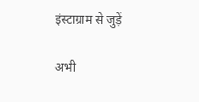इंस्टाग्राम से जुड़ें

अभी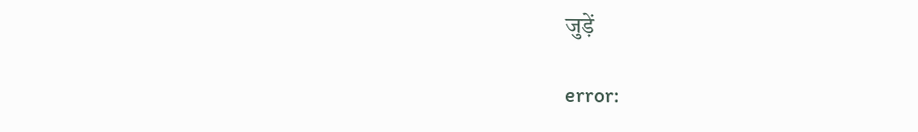जुड़ें

error: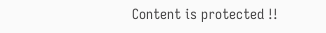Content is protected !!